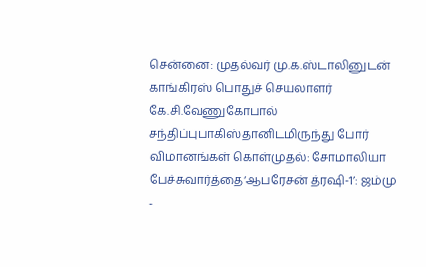சென்னை: முதல்வர் மு.க.ஸ்டாலினுடன் காங்கிரஸ் பொதுச் செயலாளர் கே.சி.வேணுகோபால் சந்திப்புபாகிஸ்தானிடமிருந்து போர் விமானங்கள் கொள்முதல்: சோமாலியா பேச்சுவார்த்தை‘ஆபரேசன் த்ரஷி-1’: ஜம்மு -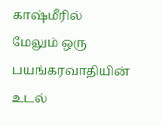காஷ்மீரில் மேலும் ஒரு பயங்கரவாதியின் உடல்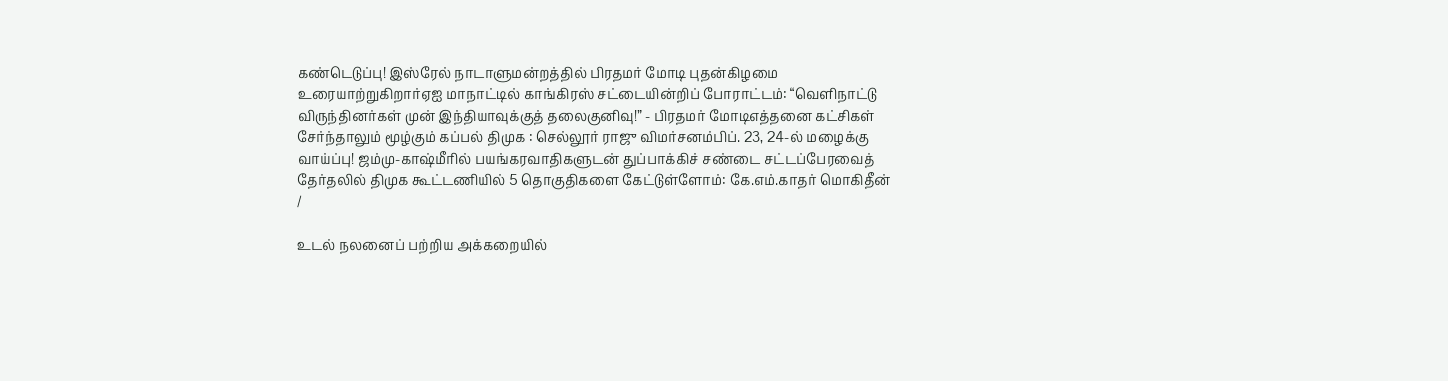கண்டெடுப்பு! இஸ்ரேல் நாடாளுமன்றத்தில் பிரதமர் மோடி புதன்கிழமை உரையாற்றுகிறார்ஏஐ மாநாட்டில் காங்கிரஸ் சட்டையின்றிப் போராட்டம்: “வெளிநாட்டு விருந்தினர்கள் முன் இந்தியாவுக்குத் தலைகுனிவு!” - பிரதமர் மோடிஎத்தனை கட்சிகள் சேர்ந்தாலும் மூழ்கும் கப்பல் திமுக : செல்லூர் ராஜு விமர்சனம்பிப். 23, 24-ல் மழைக்கு வாய்ப்பு! ஜம்மு-காஷ்மீரில் பயங்கரவாதிகளுடன் துப்பாக்கிச் சண்டை சட்டப்பேரவைத் தேர்தலில் திமுக கூட்டணியில் 5 தொகுதிகளை கேட்டுள்ளோம்: கே.எம்.காதர் மொகிதீன்
/

உடல் நலனைப் பற்றிய அக்கறையில்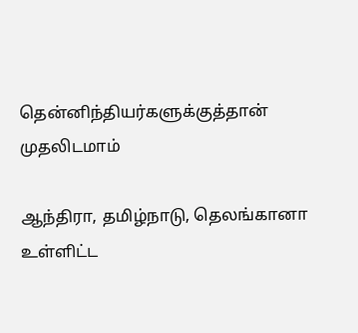தென்னிந்தியர்களுக்குத்தான் முதலிடமாம்

ஆந்திரா, தமிழ்நாடு, தெலங்கானா உள்ளிட்ட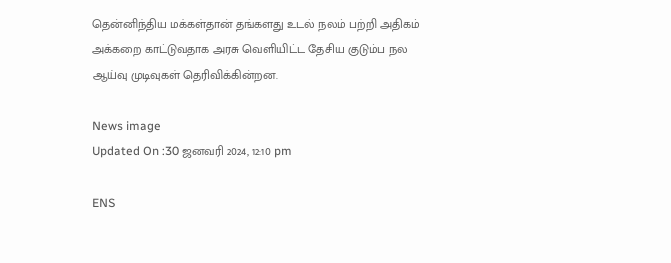தென்னிந்திய மக்கள்தான் தங்களது உடல் நலம் பற்றி அதிகம் அக்கறை காட்டுவதாக அரசு வெளியிட்ட தேசிய குடும்ப நல ஆய்வு முடிவுகள் தெரிவிக்கின்றன.

News image
Updated On :30 ஜனவரி 2024, 12:10 pm

ENS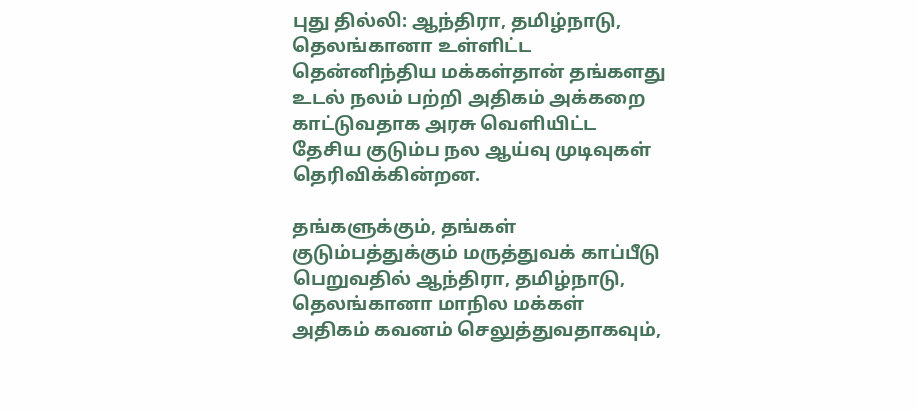புது தில்லி: ஆந்திரா, தமிழ்நாடு, தெலங்கானா உள்ளிட்ட தென்னிந்திய மக்கள்தான் தங்களது உடல் நலம் பற்றி அதிகம் அக்கறை காட்டுவதாக அரசு வெளியிட்ட தேசிய குடும்ப நல ஆய்வு முடிவுகள் தெரிவிக்கின்றன.

தங்களுக்கும், தங்கள் குடும்பத்துக்கும் மருத்துவக் காப்பீடு பெறுவதில் ஆந்திரா, தமிழ்நாடு, தெலங்கானா மாநில மக்கள் அதிகம் கவனம் செலுத்துவதாகவும்,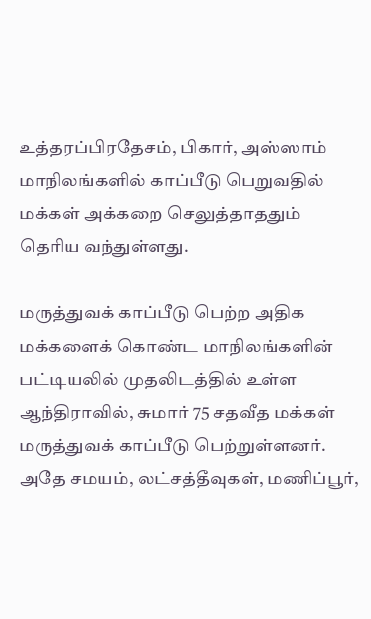உத்தரப்பிரதேசம், பிகார், அஸ்ஸாம் மாநிலங்களில் காப்பீடு பெறுவதில் மக்கள் அக்கறை செலுத்தாததும் தெரிய வந்துள்ளது.

மருத்துவக் காப்பீடு பெற்ற அதிக மக்களைக் கொண்ட மாநிலங்களின் பட்டியலில் முதலிடத்தில் உள்ள ஆந்திராவில், சுமார் 75 சதவீத மக்கள் மருத்துவக் காப்பீடு பெற்றுள்ளனர். அதே சமயம், லட்சத்தீவுகள், மணிப்பூர்,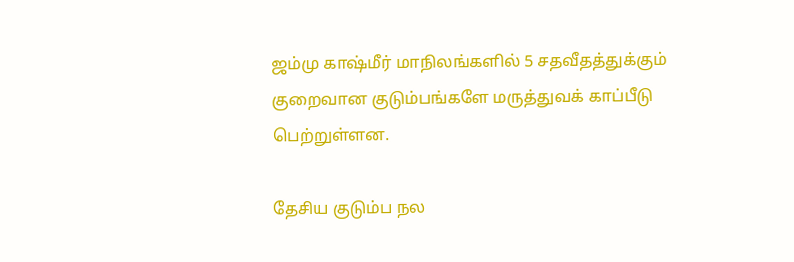ஜம்மு காஷ்மீர் மாநிலங்களில் 5 சதவீதத்துக்கும் குறைவான குடும்பங்களே மருத்துவக் காப்பீடு பெற்றுள்ளன.

தேசிய குடும்ப நல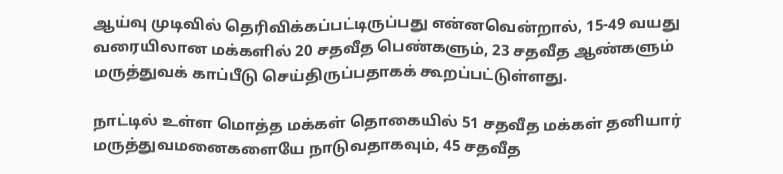ஆய்வு முடிவில் தெரிவிக்கப்பட்டிருப்பது என்னவென்றால், 15-49 வயது வரையிலான மக்களில் 20 சதவீத பெண்களும், 23 சதவீத ஆண்களும் மருத்துவக் காப்பீடு செய்திருப்பதாகக் கூறப்பட்டுள்ளது.

நாட்டில் உள்ள மொத்த மக்கள் தொகையில் 51 சதவீத மக்கள் தனியார் மருத்துவமனைகளையே நாடுவதாகவும், 45 சதவீத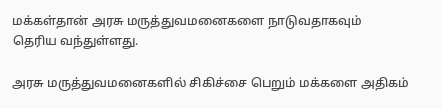மக்கள்தான் அரசு மருத்துவமனைகளை நாடுவதாகவும் தெரிய வந்துள்ளது.

அரசு மருத்துவமனைகளில் சிகிச்சை பெறும் மக்களை அதிகம்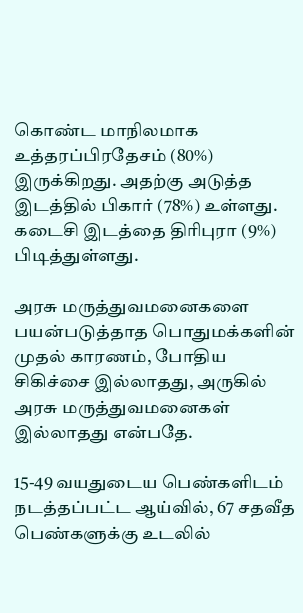கொண்ட மாநிலமாக உத்தரப்பிரதேசம் (80%) இருக்கிறது. அதற்கு அடுத்த இடத்தில் பிகார் (78%) உள்ளது. கடைசி இடத்தை திரிபுரா (9%) பிடித்துள்ளது.

அரசு மருத்துவமனைகளை பயன்படுத்தாத பொதுமக்களின் முதல் காரணம், போதிய சிகிச்சை இல்லாதது, அருகில் அரசு மருத்துவமனைகள் இல்லாதது என்பதே.

15-49 வயதுடைய பெண்களிடம் நடத்தப்பட்ட ஆய்வில், 67 சதவீத பெண்களுக்கு உடலில்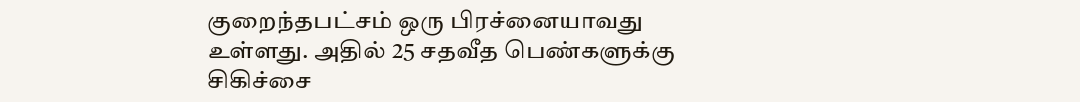குறைந்தபட்சம் ஒரு பிரச்னையாவது உள்ளது. அதில் 25 சதவீத பெண்களுக்கு சிகிச்சை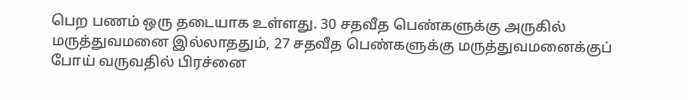பெற பணம் ஒரு தடையாக உள்ளது. 30 சதவீத பெண்களுக்கு அருகில் மருத்துவமனை இல்லாததும், 27 சதவீத பெண்களுக்கு மருத்துவமனைக்குப் போய் வருவதில் பிரச்னை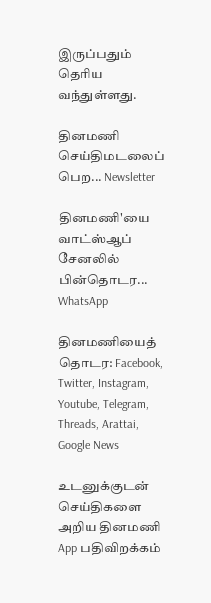இருப்பதும் தெரிய வந்துள்ளது.

தினமணி செய்திமடலைப் பெற... Newsletter

தினமணி'யை வாட்ஸ்ஆப் சேனலில் பின்தொடர... WhatsApp

தினமணியைத் தொடர: Facebook, Twitter, Instagram, Youtube, Telegram, Threads, Arattai, Google News

உடனுக்குடன் செய்திகளை அறிய தினமணி App பதிவிறக்கம்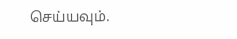செய்யவும்.